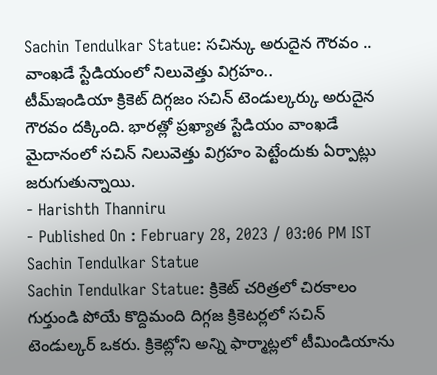Sachin Tendulkar Statue: సచిన్కు అరుదైన గౌరవం .. వాంఖడే స్టేడియంలో నిలువెత్తు విగ్రహం..
టీమ్ఇండియా క్రికెట్ దిగ్గజం సచిన్ టెండుల్కర్కు అరుదైన గౌరవం దక్కింది. భారత్లో ప్రఖ్యాత స్టేడియం వాంఖడే మైదానంలో సచిన్ నిలువెత్తు విగ్రహం పెట్టేందుకు ఏర్పాట్లు జరుగుతున్నాయి.
- Harishth Thanniru
- Published On : February 28, 2023 / 03:06 PM IST
Sachin Tendulkar Statue
Sachin Tendulkar Statue: క్రికెట్ చరిత్రలో చిరకాలం గుర్తుండి పోయే కొద్దిమంది దిగ్గజ క్రికెటర్లలో సచిన్ టెండుల్కర్ ఒకరు. క్రికెట్లోని అన్ని ఫార్మాట్లలో టీమిండియాను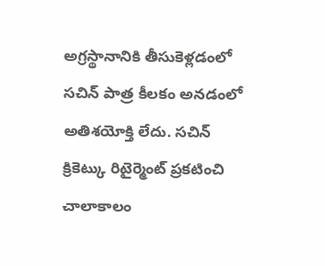అగ్రస్థానానికి తీసుకెళ్లడంలో సచిన్ పాత్ర కీలకం అనడంలో అతిశయోక్తి లేదు. సచిన్ క్రికెట్కు రిటైర్మెంట్ ప్రకటించి చాలాకాలం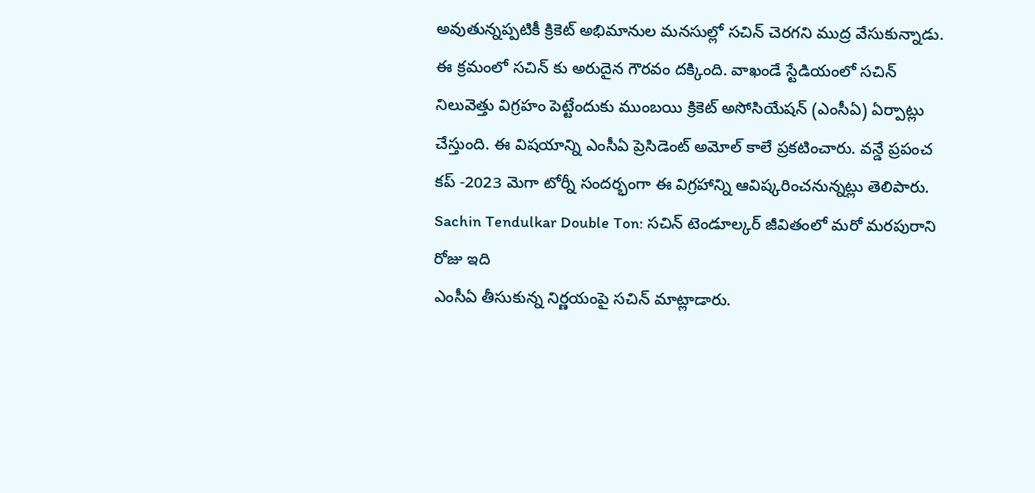అవుతున్నప్పటికీ క్రికెట్ అభిమానుల మనసుల్లో సచిన్ చెరగని ముద్ర వేసుకున్నాడు. ఈ క్రమంలో సచిన్ కు అరుదైన గౌరవం దక్కింది. వాఖండే స్టేడియంలో సచిన్ నిలువెత్తు విగ్రహం పెట్టేందుకు ముంబయి క్రికెట్ అసోసియేషన్ (ఎంసీఏ) ఏర్పాట్లు చేస్తుంది. ఈ విషయాన్ని ఎంసీఏ ప్రెసిడెంట్ అమోల్ కాలే ప్రకటించారు. వన్డే ప్రపంచ కప్ -2023 మెగా టోర్నీ సందర్భంగా ఈ విగ్రహాన్ని ఆవిష్కరించనున్నట్లు తెలిపారు.
Sachin Tendulkar Double Ton: సచిన్ టెండూల్కర్ జీవితంలో మరో మరపురాని రోజు ఇది
ఎంసీఏ తీసుకున్న నిర్ణయంపై సచిన్ మాట్లాడారు.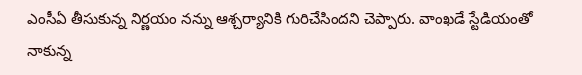ఎంసీఏ తీసుకున్న నిర్ణయం నన్ను ఆశ్చర్యానికి గురిచేసిందని చెప్పారు. వాంఖడే స్టేడియంతో నాకున్న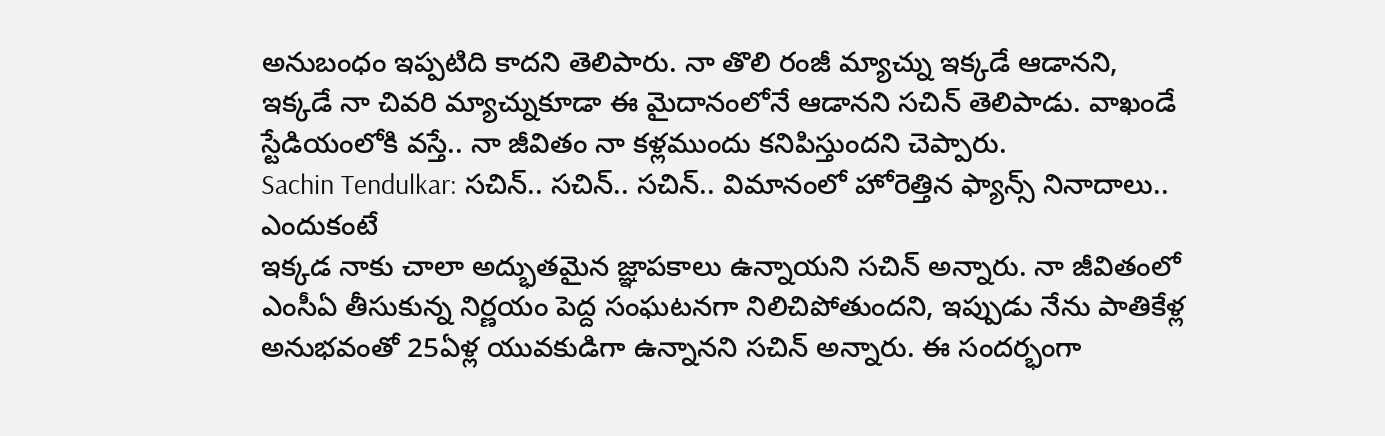అనుబంధం ఇప్పటిది కాదని తెలిపారు. నా తొలి రంజీ మ్యాచ్ను ఇక్కడే ఆడానని, ఇక్కడే నా చివరి మ్యాచ్నుకూడా ఈ మైదానంలోనే ఆడానని సచిన్ తెలిపాడు. వాఖండే స్టేడియంలోకి వస్తే.. నా జీవితం నా కళ్లముందు కనిపిస్తుందని చెప్పారు.
Sachin Tendulkar: సచిన్.. సచిన్.. సచిన్.. విమానంలో హోరెత్తిన ఫ్యాన్స్ నినాదాలు.. ఎందుకంటే
ఇక్కడ నాకు చాలా అద్భుతమైన జ్ఞాపకాలు ఉన్నాయని సచిన్ అన్నారు. నా జీవితంలో ఎంసీఏ తీసుకున్న నిర్ణయం పెద్ద సంఘటనగా నిలిచిపోతుందని, ఇప్పుడు నేను పాతికేళ్ల అనుభవంతో 25ఏళ్ల యువకుడిగా ఉన్నానని సచిన్ అన్నారు. ఈ సందర్భంగా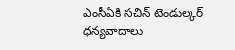ఎంసీఏకి సచిన్ టెండుల్కర్ ధన్యవాదాలు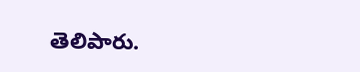తెలిపారు.